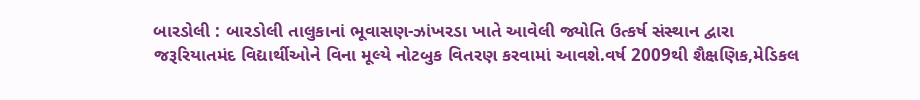બારડોલી : બારડોલી તાલુકાનાં ભૂવાસણ-ઝાંખરડા ખાતે આવેલી જ્યોતિ ઉત્કર્ષ સંસ્થાન દ્વારા જરૂરિયાતમંદ વિદ્યાર્થીઓને વિના મૂલ્યે નોટબુક વિતરણ કરવામાં આવશે.વર્ષ 2009થી શૈક્ષણિક,મેડિકલ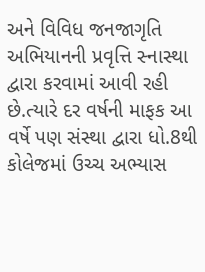અને વિવિધ જનજાગૃતિ અભિયાનની પ્રવૃત્તિ સ્નાસ્થા દ્વારા કરવામાં આવી રહી છે.ત્યારે દર વર્ષની માફક આ વર્ષે પણ સંસ્થા દ્વારા ધો.8થી કોલેજમાં ઉચ્ચ અભ્યાસ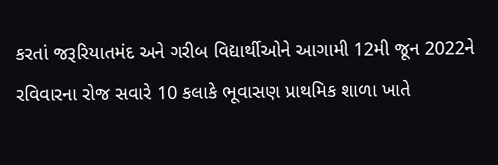કરતાં જરૂરિયાતમંદ અને ગરીબ વિદ્યાર્થીઓને આગામી 12મી જૂન 2022ને રવિવારના રોજ સવારે 10 કલાકે ભૂવાસણ પ્રાથમિક શાળા ખાતે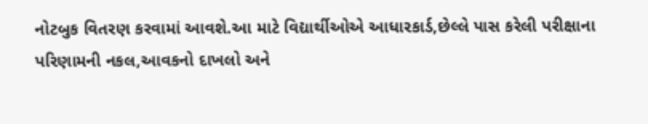નોટબુક વિતરણ કરવામાં આવશે.આ માટે વિદ્યાર્થીઓએ આધારકાર્ડ,છેલ્લે પાસ કરેલી પરીક્ષાના પરિણામની નકલ,આવકનો દાખલો અને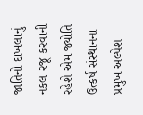જાતિનો દાખલાનું નકલ રજૂ કરવાની રહેશે એમ જ્યોતિ ઉત્કર્ષ સંસ્થાનના પ્રમુખ અલ્પેશ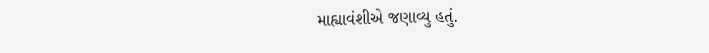માહ્યાવંશીએ જણાવ્યુ હતું.